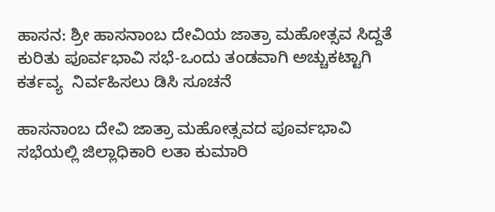ಹಾಸನ: ಶ್ರೀ ಹಾಸನಾಂಬ ದೇವಿಯ ಜಾತ್ರಾ ಮಹೋತ್ಸವ ಸಿದ್ದತೆ ಕುರಿತು ಪೂರ್ವಭಾವಿ ಸಭೆ-ಒಂದು ತಂಡವಾಗಿ ಅಚ್ಚುಕಟ್ಟಾಗಿ ಕರ್ತವ್ಯ  ನಿರ್ವಹಿಸಲು ಡಿಸಿ ಸೂಚನೆ

ಹಾಸನಾಂಬ ದೇವಿ ಜಾತ್ರಾ ಮಹೋತ್ಸವದ ಪೂರ್ವಭಾವಿ ಸಭೆಯಲ್ಲಿ ಜಿಲ್ಲಾಧಿಕಾರಿ ಲತಾ ಕುಮಾರಿ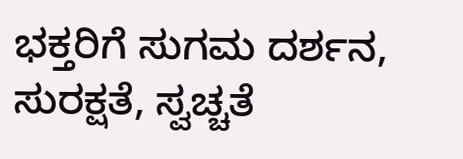ಭಕ್ತರಿಗೆ ಸುಗಮ ದರ್ಶನ, ಸುರಕ್ಷತೆ, ಸ್ವಚ್ಚತೆ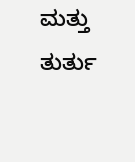ಮತ್ತು ತುರ್ತು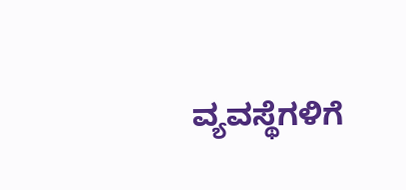ವ್ಯವಸ್ಥೆಗಳಿಗೆ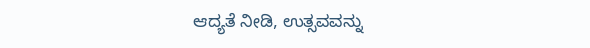ಆದ್ಯತೆ ನೀಡಿ, ಉತ್ಸವವನ್ನು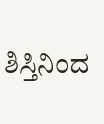ಶಿಸ್ತಿನಿಂದ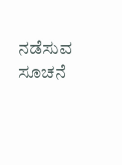ನಡೆಸುವ ಸೂಚನೆ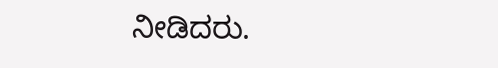ನೀಡಿದರು.